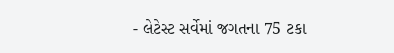- લેટેસ્ટ સર્વેમાં જગતના 75 ટકા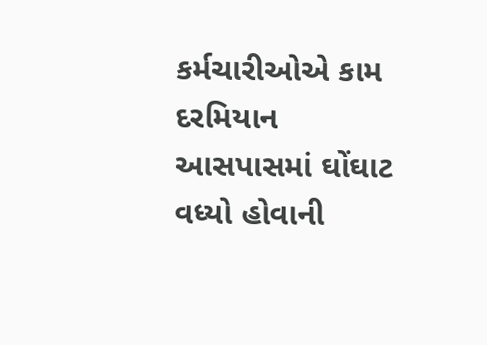કર્મચારીઓએ કામ દરમિયાન આસપાસમાં ઘોંઘાટ વધ્યો હોવાની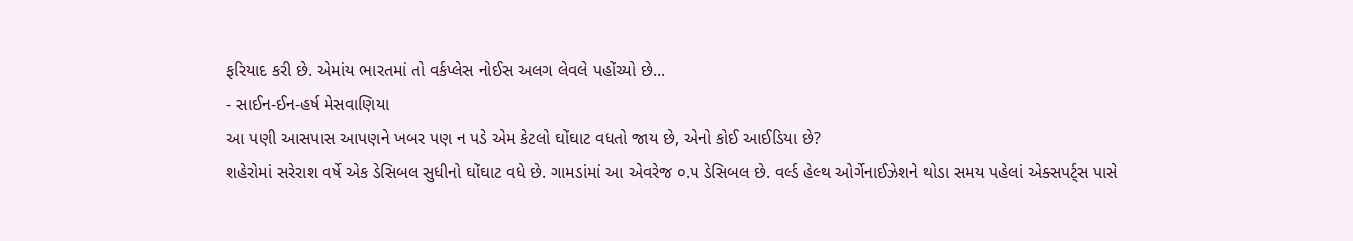ફરિયાદ કરી છે. એમાંય ભારતમાં તો વર્કપ્લેસ નોઈસ અલગ લેવલે પહોંચ્યો છે...
- સાઈન-ઈન-હર્ષ મેસવાણિયા
આ પણી આસપાસ આપણને ખબર પણ ન પડે એમ કેટલો ઘોંઘાટ વધતો જાય છે, એનો કોઈ આઈડિયા છે?
શહેરોમાં સરેરાશ વર્ષે એક ડેસિબલ સુધીનો ઘોંઘાટ વધે છે. ગામડાંમાં આ એવરેજ ૦.૫ ડેસિબલ છે. વર્લ્ડ હેલ્થ ઓર્ગેનાઈઝેશને થોડા સમય પહેલાં એક્સપર્ટ્સ પાસે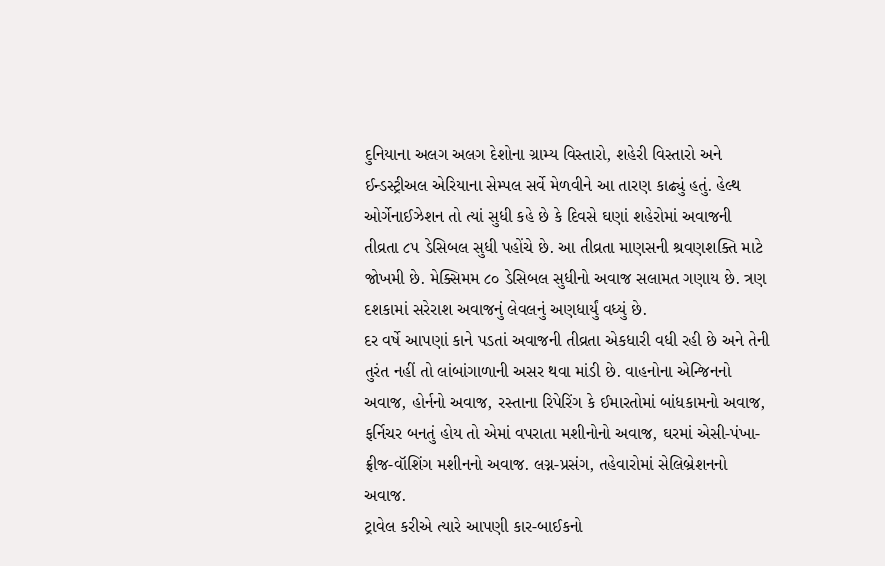દુનિયાના અલગ અલગ દેશોના ગ્રામ્ય વિસ્તારો, શહેરી વિસ્તારો અને ઈન્ડસ્ટ્રીઅલ એરિયાના સેમ્પલ સર્વે મેળવીને આ તારણ કાઢ્યું હતું. હેલ્થ ઓર્ગેનાઈઝેશન તો ત્યાં સુધી કહે છે કે દિવસે ઘણાં શહેરોમાં અવાજની તીવ્રતા ૮૫ ડેસિબલ સુધી પહોંચે છે. આ તીવ્રતા માણસની શ્રવણશક્તિ માટે જોખમી છે. મેક્સિમમ ૮૦ ડેસિબલ સુધીનો અવાજ સલામત ગણાય છે. ત્રણ દશકામાં સરેરાશ અવાજનું લેવલનું અણધાર્યું વધ્યું છે.
દર વર્ષે આપણાં કાને પડતાં અવાજની તીવ્રતા એકધારી વધી રહી છે અને તેની તુરંત નહીં તો લાંબાંગાળાની અસર થવા માંડી છે. વાહનોના એન્જિનનો અવાજ, હોર્નનો અવાજ, રસ્તાના રિપેરિંગ કે ઈમારતોમાં બાંધકામનો અવાજ, ફર્નિચર બનતું હોય તો એમાં વપરાતા મશીનોનો અવાજ, ઘરમાં એસી-પંખા-ફ્રીજ-વૉશિંગ મશીનનો અવાજ. લગ્ન-પ્રસંગ, તહેવારોમાં સેલિબ્રેશનનો અવાજ.
ટ્રાવેલ કરીએ ત્યારે આપણી કાર-બાઈકનો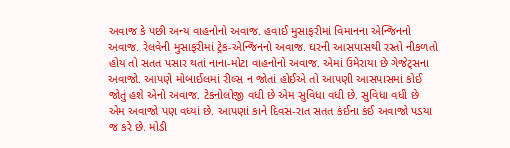અવાજ કે પછી અન્ય વાહનોનો અવાજ. હવાઈ મુસાફરીમાં વિમાનના એન્જિનનો અવાજ. રેલવેની મુસાફરીમાં ટ્રેક-એન્જિનનો અવાજ. ઘરની આસપાસથી રસ્તો નીકળતો હોય તો સતત પસાર થતાં નાના-મોટા વાહનોનો અવાજ. એમાં ઉમેરાયા છે ગેજેટ્સના અવાજો. આપણે મોબાઈલમાં રીલ્સ ન જોતાં હોઈએ તો આપણી આસપાસમાં કોઈ જોતું હશે એનો અવાજ. ટેકનોલોજી વધી છે એમ સુવિધા વધી છે. સુવિધા વધી છે એમ અવાજો પણ વધ્યાં છે. આપણાં કાને દિવસ-રાત સતત કંઈના કંઈ અવાજો પડયા જ કરે છે. મોડી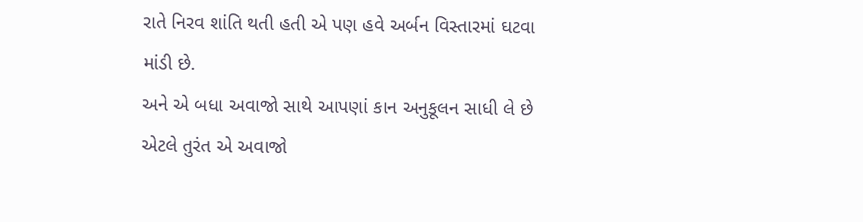રાતે નિરવ શાંતિ થતી હતી એ પણ હવે અર્બન વિસ્તારમાં ઘટવા માંડી છે.
અને એ બધા અવાજો સાથે આપણાં કાન અનુકૂલન સાધી લે છે એટલે તુરંત એ અવાજો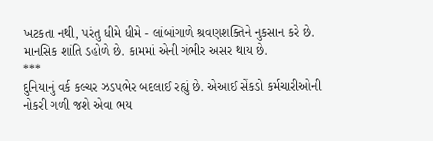ખટકતા નથી, પરંતુ ધીમે ધીમે - લાંબાંગાળે શ્રવણશક્તિને નુકસાન કરે છે. માનસિક શાંતિ ડહોળે છે. કામમાં એની ગંભીર અસર થાય છે.
***
દુનિયાનું વર્ક કલ્ચર ઝડપભેર બદલાઈ રહ્યું છે. એઆઈ સેંકડો કર્મચારીઓની નોકરી ગળી જશે એવા ભય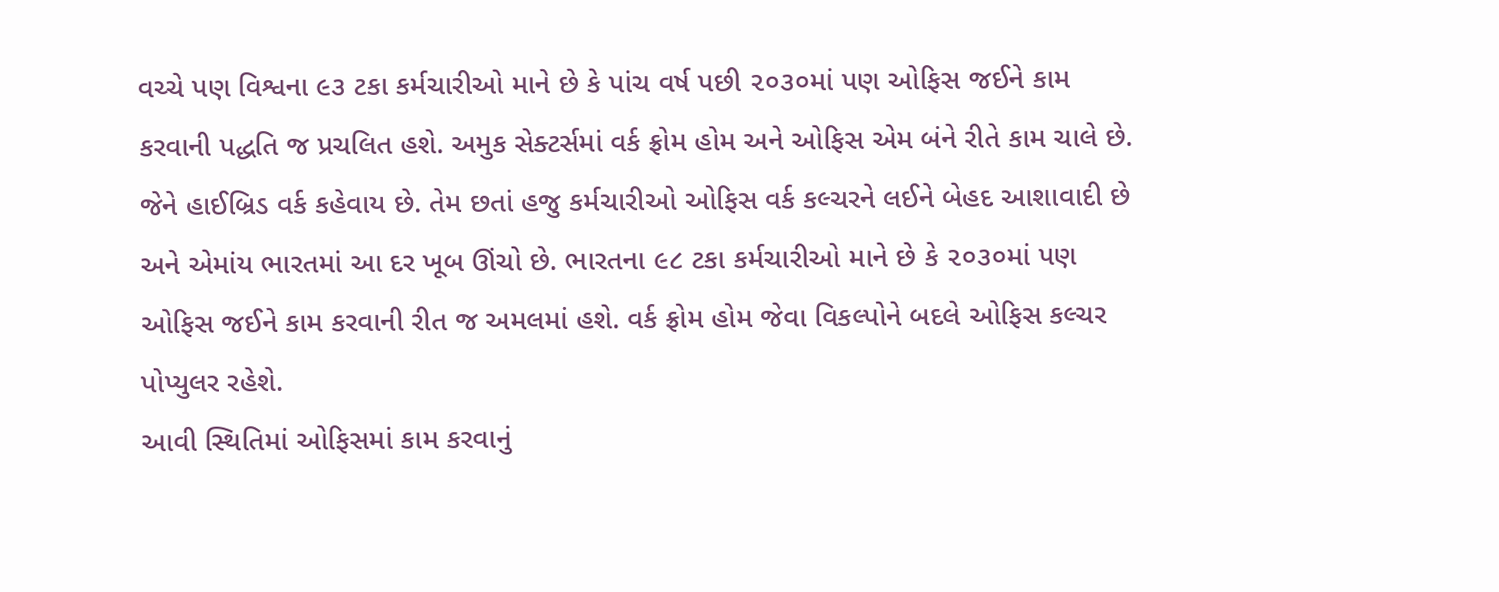વચ્ચે પણ વિશ્વના ૯૩ ટકા કર્મચારીઓ માને છે કે પાંચ વર્ષ પછી ૨૦૩૦માં પણ ઓફિસ જઈને કામ કરવાની પદ્ધતિ જ પ્રચલિત હશે. અમુક સેક્ટર્સમાં વર્ક ફ્રોમ હોમ અને ઓફિસ એમ બંને રીતે કામ ચાલે છે. જેને હાઈબ્રિડ વર્ક કહેવાય છે. તેમ છતાં હજુ કર્મચારીઓ ઓફિસ વર્ક કલ્ચરને લઈને બેહદ આશાવાદી છે અને એમાંય ભારતમાં આ દર ખૂબ ઊંચો છે. ભારતના ૯૮ ટકા કર્મચારીઓ માને છે કે ૨૦૩૦માં પણ ઓફિસ જઈને કામ કરવાની રીત જ અમલમાં હશે. વર્ક ફ્રોમ હોમ જેવા વિકલ્પોને બદલે ઓફિસ કલ્ચર પોપ્યુલર રહેશે.
આવી સ્થિતિમાં ઓફિસમાં કામ કરવાનું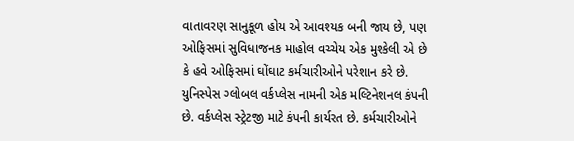વાતાવરણ સાનુકૂળ હોય એ આવશ્યક બની જાય છે, પણ ઓફિસમાં સુવિધાજનક માહોલ વચ્ચેય એક મુશ્કેલી એ છે કે હવે ઓફિસમાં ઘોંઘાટ કર્મચારીઓને પરેશાન કરે છે. યુનિસ્પેસ ગ્લોબલ વર્કપ્લેસ નામની એક મલ્ટિનેશનલ કંપની છે. વર્કપ્લેસ સ્ટ્રેટજી માટે કંપની કાર્યરત છે. કર્મચારીઓને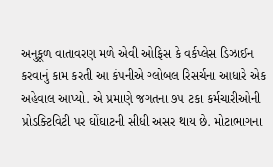અનુકૂળ વાતાવરણ મળે એવી ઓફિસ કે વર્કપ્લેસ ડિઝાઈન કરવાનું કામ કરતી આ કંપનીએ ગ્લોબલ રિસર્ચના આધારે એક અહેવાલ આપ્યો. એ પ્રમાણે જગતના ૭૫ ટકા કર્મચારીઓની પ્રોડક્ટિવિટી પર ઘોંઘાટની સીધી અસર થાય છે. મોટાભાગના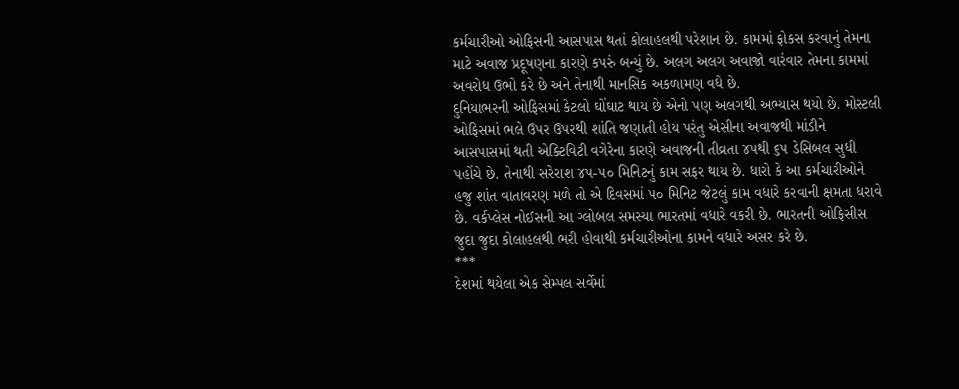કર્મચારીઓ ઓફિસની આસપાસ થતાં કોલાહલથી પરેશાન છે. કામમાં ફોકસ કરવાનું તેમના માટે અવાજ પ્રદૂષણના કારણે કપરું બન્યું છે. અલગ અલગ અવાજો વારંવાર તેમના કામમાં અવરોધ ઉભો કરે છે અને તેનાથી માનસિક અકળામણ વધે છે.
દુનિયાભરની ઓફિસમાં કેટલો ઘોંઘાટ થાય છે એનો પણ અલગથી અભ્યાસ થયો છે. મોસ્ટલી ઓફિસમાં ભલે ઉપર ઉપરથી શાંતિ જણાતી હોય પરંતુ એસીના અવાજથી માંડીને આસપાસમાં થતી એક્ટિવિટી વગેરેના કારણે અવાજની તીવ્રતા ૪૫થી ૬૫ ડેસિબલ સુધી પહોંચે છે. તેનાથી સરેરાશ ૪૫-૫૦ મિનિટનું કામ સફર થાય છે. ધારો કે આ કર્મચારીઓને હજુ શાંત વાતાવરણ મળે તો એ દિવસમાં ૫૦ મિનિટ જેટલું કામ વધારે કરવાની ક્ષમતા ધરાવે છે. વર્કપ્લેસ નોઈસની આ ગ્લોબલ સમસ્યા ભારતમાં વધારે વકરી છે. ભારતની ઓફિસીસ જુદા જુદા કોલાહલથી ભરી હોવાથી કર્મચારીઓના કામને વધારે અસર કરે છે.
***
દેશમાં થયેલા એક સેમ્પલ સર્વેમાં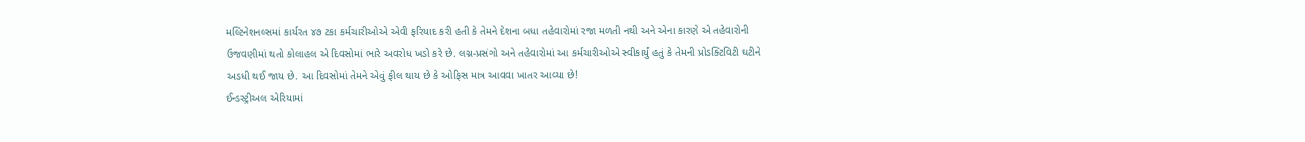મલ્ટિનેશનલ્સમાં કાર્યરત ૪૭ ટકા કર્મચારીઓએ એવી ફરિયાદ કરી હતી કે તેમને દેશના બધા તહેવારોમાં રજા મળતી નથી અને એના કારણે એ તહેવારોની ઉજવણીમાં થતો કોલાહલ એ દિવસોમાં ભારે અવરોધ ખડો કરે છે. લગ્ન-પ્રસંગો અને તહેવારોમાં આ કર્મચારીઓએ સ્વીકાર્યું હતું કે તેમની પ્રોડક્ટિવિટી ઘટીને અડધી થઈ જાય છે. આ દિવસોમાં તેમને એવું ફીલ થાય છે કે ઓફિસ માત્ર આવવા ખાતર આવ્યા છે!
ઈન્ડસ્ટ્રીઅલ એરિયામાં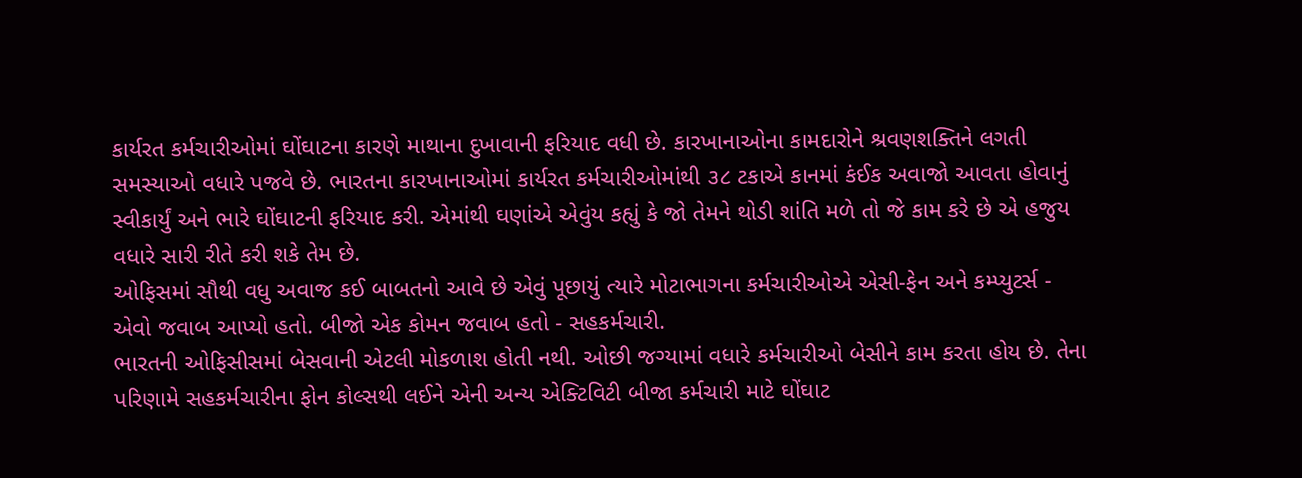કાર્યરત કર્મચારીઓમાં ઘોંઘાટના કારણે માથાના દુખાવાની ફરિયાદ વધી છે. કારખાનાઓના કામદારોને શ્રવણશક્તિને લગતી સમસ્યાઓ વધારે પજવે છે. ભારતના કારખાનાઓમાં કાર્યરત કર્મચારીઓમાંથી ૩૮ ટકાએ કાનમાં કંઈક અવાજો આવતા હોવાનું સ્વીકાર્યું અને ભારે ઘોંઘાટની ફરિયાદ કરી. એમાંથી ઘણાંએ એવુંય કહ્યું કે જો તેમને થોડી શાંતિ મળે તો જે કામ કરે છે એ હજુય વધારે સારી રીતે કરી શકે તેમ છે.
ઓફિસમાં સૌથી વધુ અવાજ કઈ બાબતનો આવે છે એવું પૂછાયું ત્યારે મોટાભાગના કર્મચારીઓએ એસી-ફેન અને કમ્પ્યુટર્સ - એવો જવાબ આપ્યો હતો. બીજો એક કોમન જવાબ હતો - સહકર્મચારી.
ભારતની ઓફિસીસમાં બેસવાની એટલી મોકળાશ હોતી નથી. ઓછી જગ્યામાં વધારે કર્મચારીઓ બેસીને કામ કરતા હોય છે. તેના પરિણામે સહકર્મચારીના ફોન કોલ્સથી લઈને એની અન્ય એક્ટિવિટી બીજા કર્મચારી માટે ઘોંઘાટ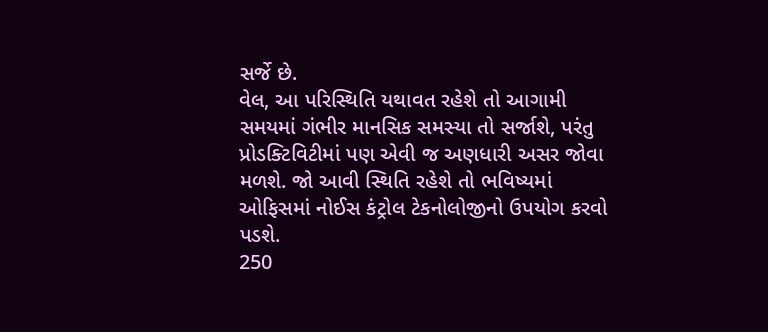સર્જે છે.
વેલ, આ પરિસ્થિતિ યથાવત રહેશે તો આગામી સમયમાં ગંભીર માનસિક સમસ્યા તો સર્જાશે, પરંતુ પ્રોડક્ટિવિટીમાં પણ એવી જ અણધારી અસર જોવા મળશે. જો આવી સ્થિતિ રહેશે તો ભવિષ્યમાં ઓફિસમાં નોઈસ કંટ્રોલ ટેકનોલોજીનો ઉપયોગ કરવો પડશે.
250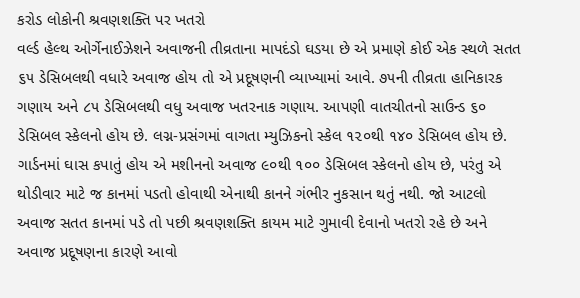કરોડ લોકોની શ્રવણશક્તિ પર ખતરો
વર્લ્ડ હેલ્થ ઓર્ગેનાઈઝેશને અવાજની તીવ્રતાના માપદંડો ઘડયા છે એ પ્રમાણે કોઈ એક સ્થળે સતત ૬૫ ડેસિબલથી વધારે અવાજ હોય તો એ પ્રદૂષણની વ્યાખ્યામાં આવે. ૭૫ની તીવ્રતા હાનિકારક ગણાય અને ૮૫ ડેસિબલથી વધુ અવાજ ખતરનાક ગણાય. આપણી વાતચીતનો સાઉન્ડ ૬૦ ડેસિબલ સ્કેલનો હોય છે. લગ્ન-પ્રસંગમાં વાગતા મ્યુઝિકનો સ્કેલ ૧૨૦થી ૧૪૦ ડેસિબલ હોય છે. ગાર્ડનમાં ઘાસ કપાતું હોય એ મશીનનો અવાજ ૯૦થી ૧૦૦ ડેસિબલ સ્કેલનો હોય છે, પરંતુ એ થોડીવાર માટે જ કાનમાં પડતો હોવાથી એનાથી કાનને ગંભીર નુકસાન થતું નથી. જો આટલો અવાજ સતત કાનમાં પડે તો પછી શ્રવણશક્તિ કાયમ માટે ગુમાવી દેવાનો ખતરો રહે છે અને અવાજ પ્રદૂષણના કારણે આવો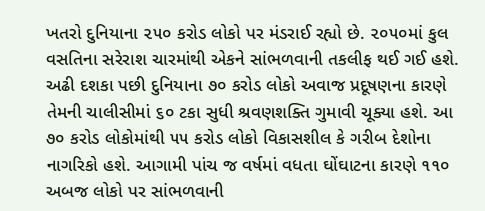ખતરો દુનિયાના ૨૫૦ કરોડ લોકો પર મંડરાઈ રહ્યો છે. ૨૦૫૦માં કુલ વસતિના સરેરાશ ચારમાંથી એકને સાંભળવાની તકલીફ થઈ ગઈ હશે. અઢી દશકા પછી દુનિયાના ૭૦ કરોડ લોકો અવાજ પ્રદૂષણના કારણે તેમની ચાલીસીમાં ૬૦ ટકા સુધી શ્રવણશક્તિ ગુમાવી ચૂક્યા હશે. આ ૭૦ કરોડ લોકોમાંથી ૫૫ કરોડ લોકો વિકાસશીલ કે ગરીબ દેશોના નાગરિકો હશે. આગામી પાંચ જ વર્ષમાં વધતા ઘોંઘાટના કારણે ૧૧૦ અબજ લોકો પર સાંભળવાની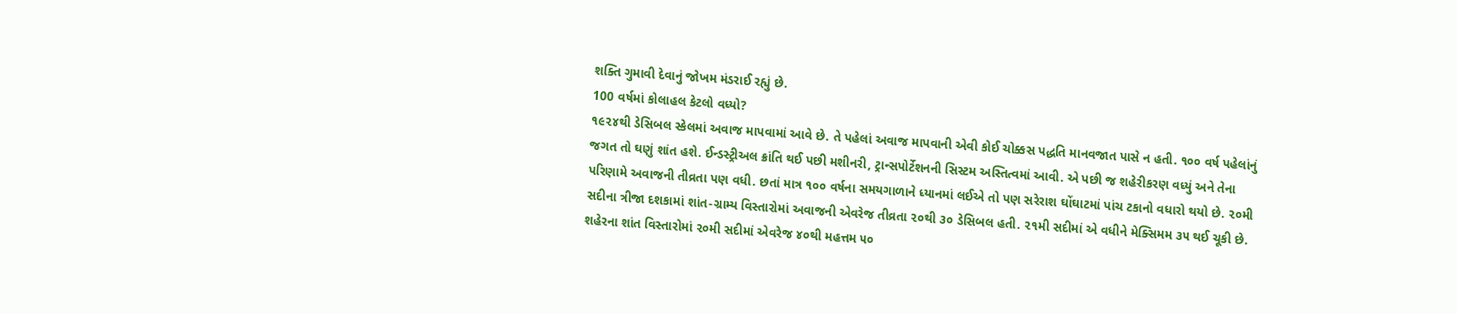શક્તિ ગુમાવી દેવાનું જોખમ મંડરાઈ રહ્યું છે.
100 વર્ષમાં કોલાહલ કેટલો વધ્યો?
૧૯૨૪થી ડેસિબલ સ્કેલમાં અવાજ માપવામાં આવે છે. તે પહેલાં અવાજ માપવાની એવી કોઈ ચોક્કસ પદ્ધતિ માનવજાત પાસે ન હતી. ૧૦૦ વર્ષ પહેલાંનું જગત તો ઘણું શાંત હશે. ઈન્ડસ્ટ્રીઅલ ક્રાંતિ થઈ પછી મશીનરી, ટ્રાન્સપોર્ટેશનની સિસ્ટમ અસ્તિત્વમાં આવી. એ પછી જ શહેરીકરણ વધ્યું અને તેના પરિણામે અવાજની તીવ્રતા પણ વધી. છતાં માત્ર ૧૦૦ વર્ષના સમયગાળાને ધ્યાનમાં લઈએ તો પણ સરેરાશ ઘોંઘાટમાં પાંચ ટકાનો વધારો થયો છે. ૨૦મી સદીના ત્રીજા દશકામાં શાંત-ગ્રામ્ય વિસ્તારોમાં અવાજની એવરેજ તીવ્રતા ૨૦થી ૩૦ ડેસિબલ હતી. ૨૧મી સદીમાં એ વધીને મેક્સિમમ ૩૫ થઈ ચૂકી છે. શહેરના શાંત વિસ્તારોમાં ૨૦મી સદીમાં એવરેજ ૪૦થી મહત્તમ ૫૦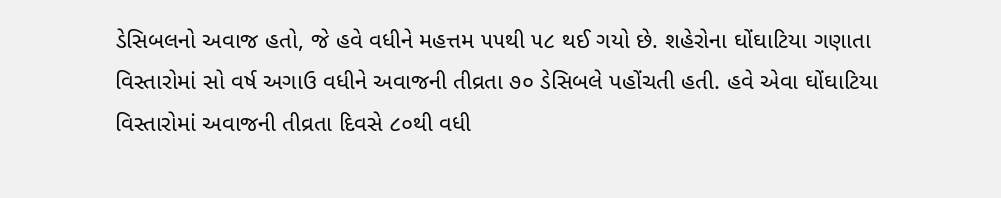ડેસિબલનો અવાજ હતો, જે હવે વધીને મહત્તમ ૫૫થી ૫૮ થઈ ગયો છે. શહેરોના ઘોંઘાટિયા ગણાતા વિસ્તારોમાં સો વર્ષ અગાઉ વધીને અવાજની તીવ્રતા ૭૦ ડેસિબલે પહોંચતી હતી. હવે એવા ઘોંઘાટિયા વિસ્તારોમાં અવાજની તીવ્રતા દિવસે ૮૦થી વધી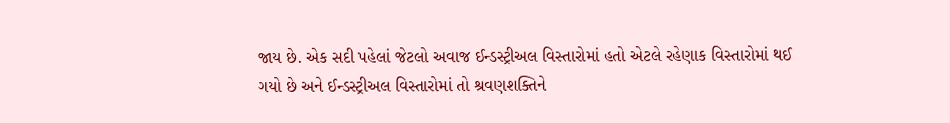જાય છે. એક સદી પહેલાં જેટલો અવાજ ઈન્ડસ્ટ્રીઅલ વિસ્તારોમાં હતો એટલે રહેણાક વિસ્તારોમાં થઈ ગયો છે અને ઈન્ડસ્ટ્રીઅલ વિસ્તારોમાં તો શ્રવણશક્તિને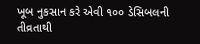ખૂબ નુકસાન કરે એવી ૧૦૦ ડેસિબલની તીવ્રતાથી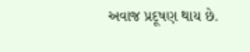અવાજ પ્રદૂષણ થાય છે.